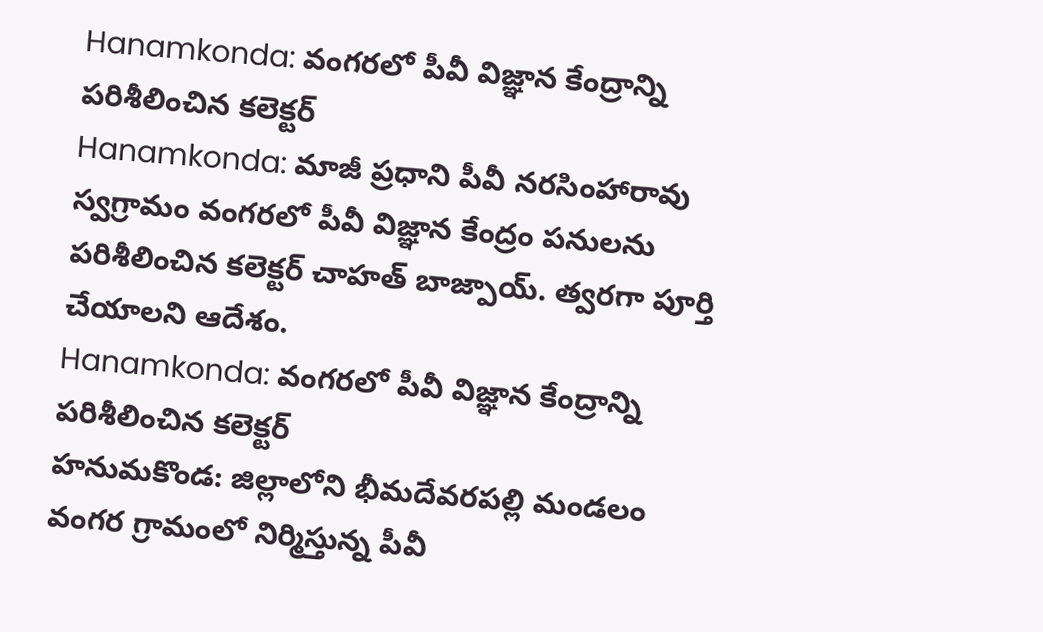Hanamkonda: వంగరలో పీవీ విజ్ఞాన కేంద్రాన్ని పరిశీలించిన కలెక్టర్
Hanamkonda: మాజీ ప్రధాని పీవీ నరసింహారావు స్వగ్రామం వంగరలో పీవీ విజ్ఞాన కేంద్రం పనులను పరిశీలించిన కలెక్టర్ చాహత్ బాజ్పాయ్. త్వరగా పూర్తి చేయాలని ఆదేశం.
Hanamkonda: వంగరలో పీవీ విజ్ఞాన కేంద్రాన్ని పరిశీలించిన కలెక్టర్
హనుమకొండ: జిల్లాలోని భీమదేవరపల్లి మండలం వంగర గ్రామంలో నిర్మిస్తున్న పీవీ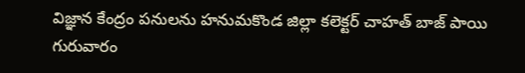విజ్ఞాన కేంద్రం పనులను హనుమకొండ జిల్లా కలెక్టర్ చాహత్ బాజ్ పాయి గురువారం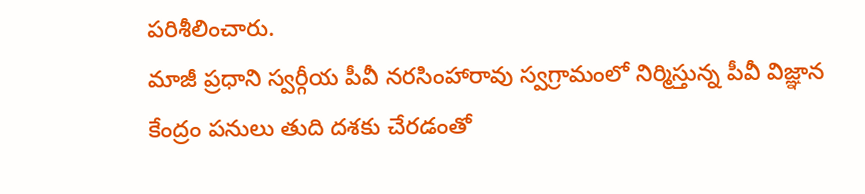పరిశీలించారు.
మాజీ ప్రధాని స్వర్గీయ పీవీ నరసింహారావు స్వగ్రామంలో నిర్మిస్తున్న పీవీ విజ్ఞాన కేంద్రం పనులు తుది దశకు చేరడంతో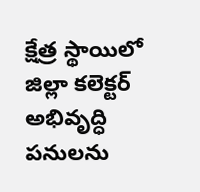క్షేత్ర స్థాయిలో జిల్లా కలెక్టర్ అభివృద్ధి పనులను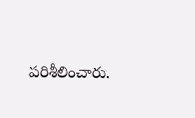పరిశీలించారు.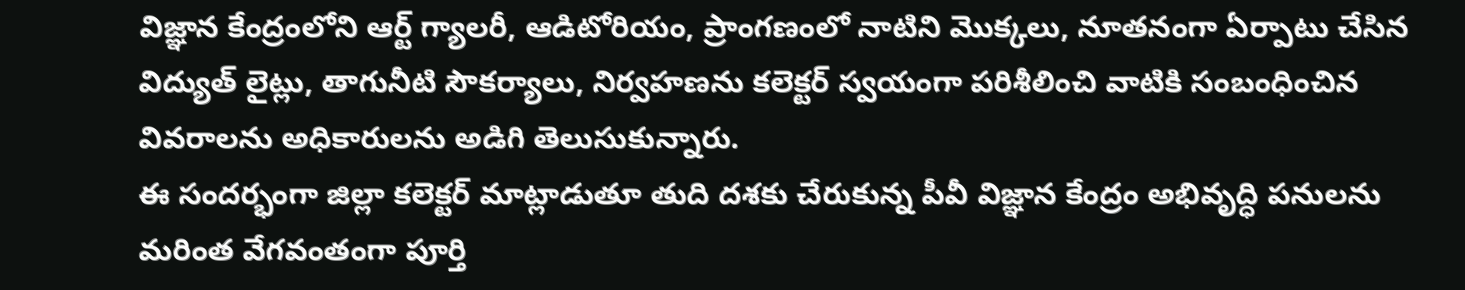విజ్ఞాన కేంద్రంలోని ఆర్ట్ గ్యాలరీ, ఆడిటోరియం, ప్రాంగణంలో నాటిని మొక్కలు, నూతనంగా ఏర్పాటు చేసిన విద్యుత్ లైట్లు, తాగునీటి సౌకర్యాలు, నిర్వహణను కలెక్టర్ స్వయంగా పరిశీలించి వాటికి సంబంధించిన వివరాలను అధికారులను అడిగి తెలుసుకున్నారు.
ఈ సందర్భంగా జిల్లా కలెక్టర్ మాట్లాడుతూ తుది దశకు చేరుకున్న పీవీ విజ్ఞాన కేంద్రం అభివృద్ధి పనులను మరింత వేగవంతంగా పూర్తి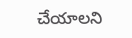చేయాలని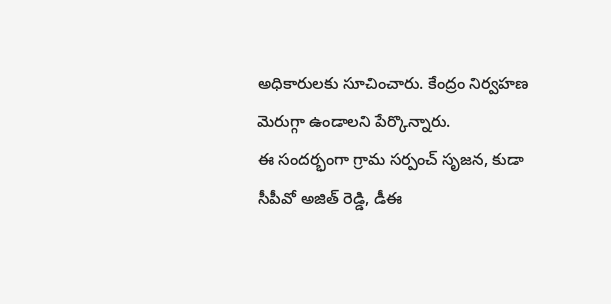అధికారులకు సూచించారు. కేంద్రం నిర్వహణ మెరుగ్గా ఉండాలని పేర్కొన్నారు.
ఈ సందర్భంగా గ్రామ సర్పంచ్ సృజన, కుడా సీపీవో అజిత్ రెడ్డి, డీఈ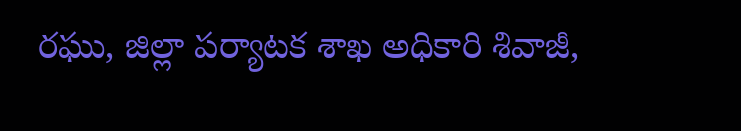రఘు, జిల్లా పర్యాటక శాఖ అధికారి శివాజీ,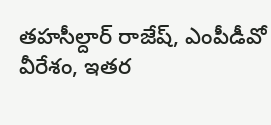తహసీల్దార్ రాజేష్, ఎంపీడీవో వీరేశం, ఇతర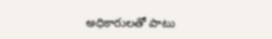అధికారులతో పాటు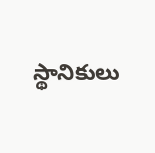స్థానికులు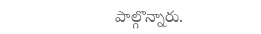పాల్గొన్నారు.